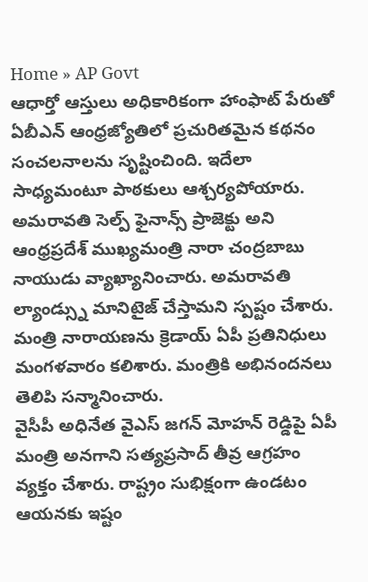Home » AP Govt
ఆధార్తో ఆస్తులు అధికారికంగా హాంఫాట్ పేరుతో ఏబీఎన్ ఆంధ్రజ్యోతిలో ప్రచురితమైన కథనం సంచలనాలను సృష్టించింది. ఇదేలా సాధ్యమంటూ పాఠకులు ఆశ్చర్యపోయారు.
అమరావతి సెల్ప్ ఫైనాన్స్ ప్రాజెక్టు అని ఆంధ్రప్రదేశ్ ముఖ్యమంత్రి నారా చంద్రబాబు నాయుడు వ్యాఖ్యానించారు. అమరావతి ల్యాండ్స్ను మానిటైజ్ చేస్తామని స్పష్టం చేశారు.
మంత్రి నారాయణను క్రెడాయ్ ఏపీ ప్రతినిధులు మంగళవారం కలిశారు. మంత్రికి అభినందనలు తెలిపి సన్మానించారు.
వైసీపీ అధినేత వైఎస్ జగన్ మోహన్ రెడ్డిపై ఏపీ మంత్రి అనగాని సత్యప్రసాద్ తీవ్ర ఆగ్రహం వ్యక్తం చేశారు. రాష్ట్రం సుభిక్షంగా ఉండటం ఆయనకు ఇష్టం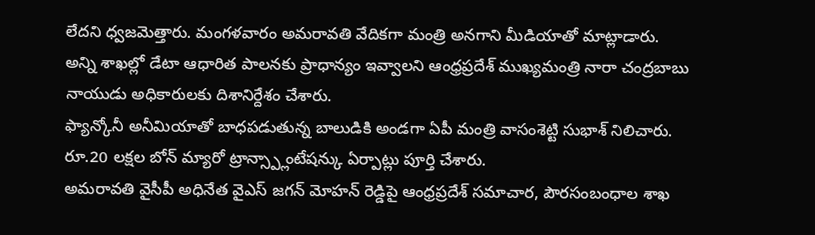లేదని ధ్వజమెత్తారు. మంగళవారం అమరావతి వేదికగా మంత్రి అనగాని మీడియాతో మాట్లాడారు.
అన్ని శాఖల్లో డేటా ఆధారిత పాలనకు ప్రాధాన్యం ఇవ్వాలని ఆంధ్రప్రదేశ్ ముఖ్యమంత్రి నారా చంద్రబాబు నాయుడు అధికారులకు దిశానిర్దేశం చేశారు.
ఫ్యాన్కోనీ అనీమియాతో బాధపడుతున్న బాలుడికి అండగా ఏపీ మంత్రి వాసంశెట్టి సుభాశ్ నిలిచారు. రూ.20 లక్షల బోన్ మ్యారో ట్రాన్స్ప్లాంటేషన్కు ఏర్పాట్లు పూర్తి చేశారు.
అమరావతి వైసీపీ అధినేత వైఎస్ జగన్ మోహన్ రెడ్డిపై ఆంధ్రప్రదేశ్ సమాచార, పౌరసంబంధాల శాఖ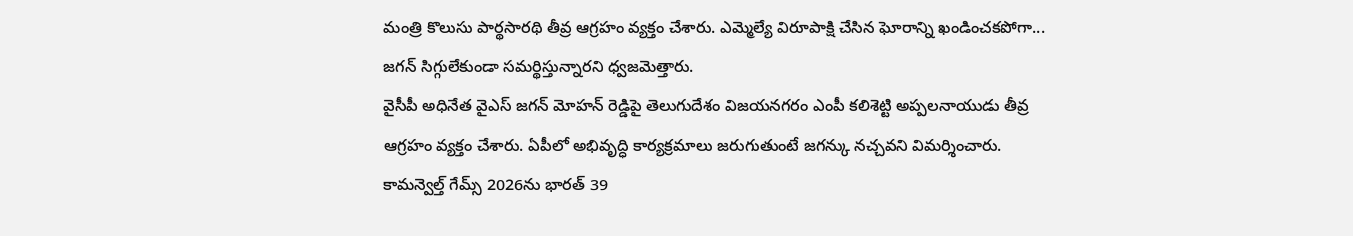మంత్రి కొలుసు పార్థసారథి తీవ్ర ఆగ్రహం వ్యక్తం చేశారు. ఎమ్మెల్యే విరూపాక్షి చేసిన ఘోరాన్ని ఖండించకపోగా... జగన్ సిగ్గులేకుండా సమర్థిస్తున్నారని ధ్వజమెత్తారు.
వైసీపీ అధినేత వైఎస్ జగన్ మోహన్ రెడ్డిపై తెలుగుదేశం విజయనగరం ఎంపీ కలిశెట్టి అప్పలనాయుడు తీవ్ర ఆగ్రహం వ్యక్తం చేశారు. ఏపీలో అభివృద్ధి కార్యక్రమాలు జరుగుతుంటే జగన్కు నచ్చవని విమర్శించారు.
కామన్వెల్త్ గేమ్స్ 2026ను భారత్ 39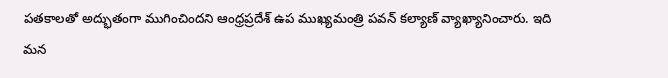పతకాలతో అద్భుతంగా ముగించిందని ఆంధ్రప్రదేశ్ ఉప ముఖ్యమంత్రి పవన్ కల్యాణ్ వ్యాఖ్యానించారు. ఇది మన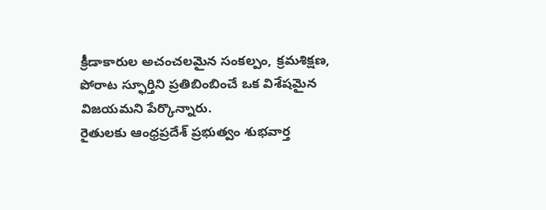క్రీడాకారుల అచంచలమైన సంకల్పం, క్రమశిక్షణ, పోరాట స్ఫూర్తిని ప్రతిబింబించే ఒక విశేషమైన విజయమని పేర్కొన్నారు.
రైతులకు ఆంధ్రప్రదేశ్ ప్రభుత్వం శుభవార్త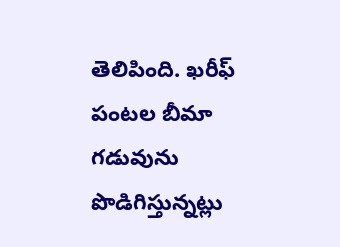తెలిపింది. ఖరీఫ్ పంటల బీమా గడువును పొడిగిస్తున్నట్లు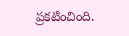ప్రకటించింది.